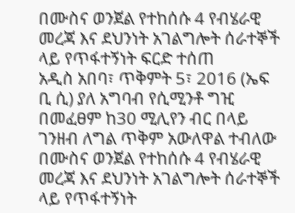በሙስና ወንጀል የተከሰሱ 4 የብሄራዊ መረጃ እና ደህንነት አገልግሎት ሰራተኞች ላይ የጥፋተኝነት ፍርድ ተሰጠ
አዲስ አበባ፣ ጥቅምት 5፣ 2016 (ኤፍ ቢ ሲ) ያለ አግባብ የሲሚንቶ ግዢ በመፈፀም ከ30 ሚሊየን ብር በላይ ገንዘብ ለግል ጥቅም አውለዋል ተብለው በሙስና ወንጀል የተከሰሱ 4 የብሄራዊ መረጃ እና ደህንነት አገልግሎት ሰራተኞች ላይ የጥፋተኝነት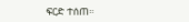ፍርድ ተሰጠ።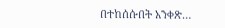በተከሰሱበት አንቀጽ…